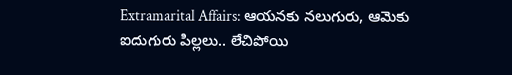Extramarital Affairs: ఆయనకు నలుగురు, ఆమెకు ఐదుగురు పిల్లలు.. లేచిపోయి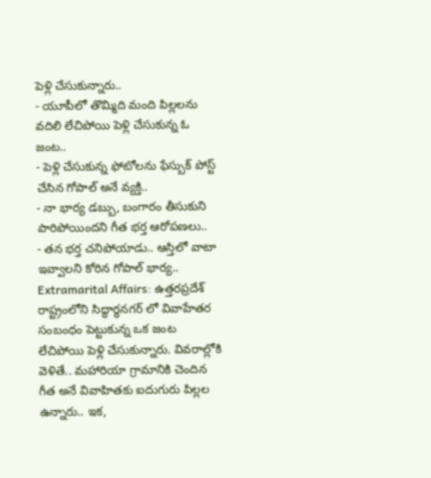పెళ్లి చేసుకున్నారు..
- యూపీలో తొమ్మిది మంది పిల్లలను వదిలి లేచిపోయి పెళ్లి చేసుకున్న ఓ జంట..
- పెళ్లి చేసుకున్న ఫోటోలను ఫేస్బుక్ పోస్ట్ చేసిన గోపాల్ అనే వ్యక్తి..
- నా భార్య డబ్బు, బంగారం తీసుకుని పారిపోయిందని గీత భర్త ఆరోపణలు..
- తన భర్త చనిపోయాడు.. ఆస్తిలో వాటా ఇవ్వాలని కోరిన గోపాల్ భార్య..
Extramarital Affairs: ఉత్తరప్రదేశ్ రాష్ట్రంలోని సిద్ధార్థనగర్ లో వివాహేతర సంబంధం పెట్టుకున్న ఒక జంట లేచిపోయి పెళ్లి చేసుకున్నారు. వివరాల్లోకి వెళితే.. మహారియా గ్రామానికి చెందిన గీత అనే వివాహితకు ఐదుగురు పిల్లల ఉన్నారు.. ఇక,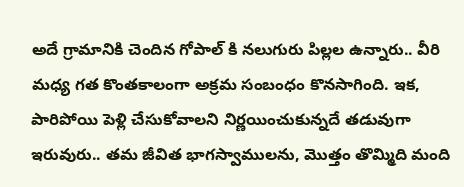అదే గ్రామానికి చెందిన గోపాల్ కి నలుగురు పిల్లల ఉన్నారు.. వీరి మధ్య గత కొంతకాలంగా అక్రమ సంబంధం కొనసాగింది. ఇక, పారిపోయి పెళ్లి చేసుకోవాలని నిర్ణయించుకున్నదే తడువుగా ఇరువురు.. తమ జీవిత భాగస్వాములను, మొత్తం తొమ్మిది మంది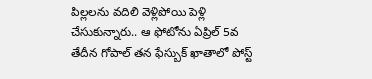పిల్లలను వదిలి వెళ్లిపోయి పెళ్లి చేసుకున్నారు.. ఆ ఫోటోను ఏప్రిల్ 5వ తేదీన గోపాల్ తన ఫేస్బుక్ ఖాతాలో పోస్ట్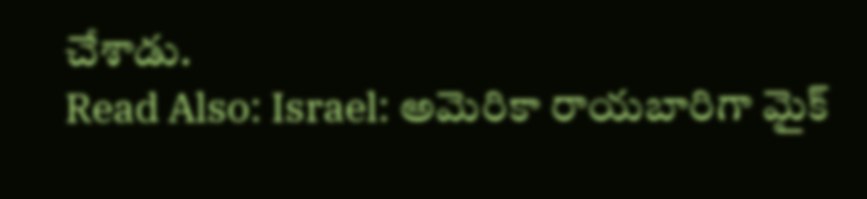చేశాడు.
Read Also: Israel: అమెరికా రాయబారిగా మైక్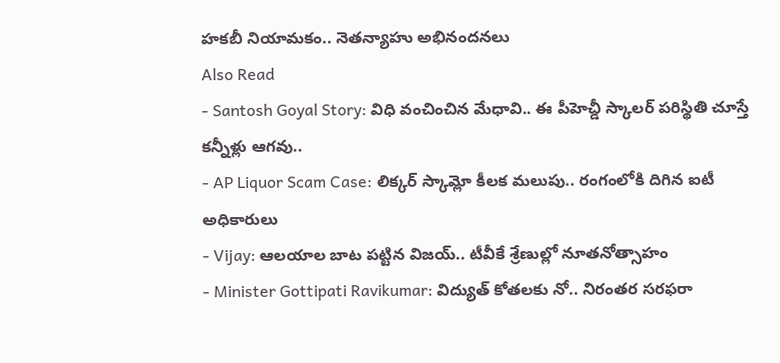హకబీ నియామకం.. నెతన్యాహు అభినందనలు
Also Read
- Santosh Goyal Story: విధి వంచించిన మేధావి.. ఈ పీహెచ్డీ స్కాలర్ పరిస్థితి చూస్తే కన్నీళ్లు ఆగవు..
- AP Liquor Scam Case: లిక్కర్ స్కామ్లో కీలక మలుపు.. రంగంలోకి దిగిన ఐటీ అధికారులు
- Vijay: ఆలయాల బాట పట్టిన విజయ్.. టీవీకే శ్రేణుల్లో నూతనోత్సాహం
- Minister Gottipati Ravikumar: విద్యుత్ కోతలకు నో.. నిరంతర సరఫరా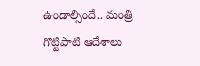ఉండాల్సిందే.. మంత్రి గొట్టిపాటి ఆదేశాలు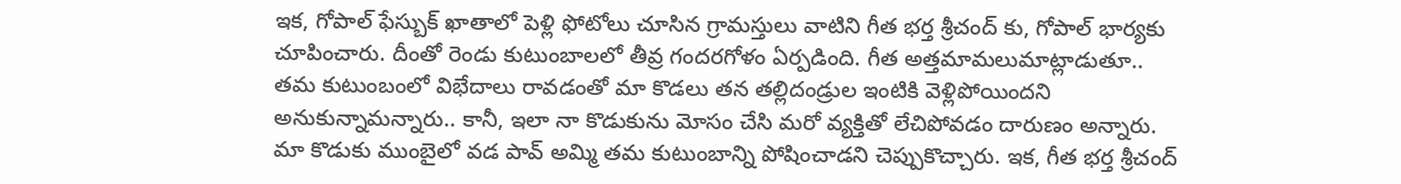ఇక, గోపాల్ ఫేస్బుక్ ఖాతాలో పెళ్లి ఫోటోలు చూసిన గ్రామస్తులు వాటిని గీత భర్త శ్రీచంద్ కు, గోపాల్ భార్యకు చూపించారు. దీంతో రెండు కుటుంబాలలో తీవ్ర గందరగోళం ఏర్పడింది. గీత అత్తమామలుమాట్లాడుతూ.. తమ కుటుంబంలో విభేదాలు రావడంతో మా కొడలు తన తల్లిదండ్రుల ఇంటికి వెళ్లిపోయిందని అనుకున్నామన్నారు.. కానీ, ఇలా నా కొడుకును మోసం చేసి మరో వ్యక్తితో లేచిపోవడం దారుణం అన్నారు. మా కొడుకు ముంబైలో వడ పావ్ అమ్మి తమ కుటుంబాన్ని పోషించాడని చెప్పుకొచ్చారు. ఇక, గీత భర్త శ్రీచంద్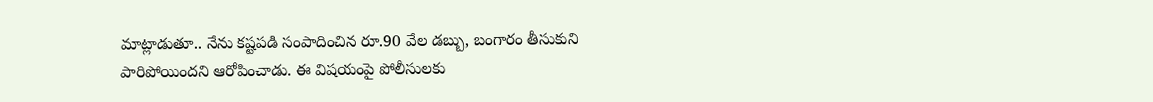మాట్లాడుతూ.. నేను కష్టపడి సంపాదించిన రూ.90 వేల డబ్బు, బంగారం తీసుకుని పారిపోయిందని ఆరోపించాడు. ఈ విషయంపై పోలీసులకు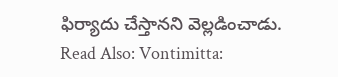ఫిర్యాదు చేస్తానని వెల్లడించాడు.
Read Also: Vontimitta: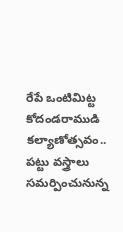రేపే ఒంటిమిట్ట కోదండరాముడి కల్యాణోత్సవం.. పట్టు వస్త్రాలు సమర్పించునున్న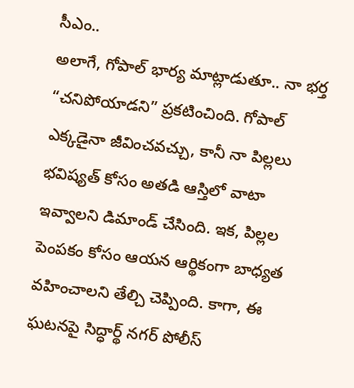సీఎం..
అలాగే, గోపాల్ భార్య మాట్లాడుతూ.. నా భర్త “చనిపోయాడని” ప్రకటించింది. గోపాల్ ఎక్కడైనా జీవించవచ్చు, కానీ నా పిల్లలు భవిష్యత్ కోసం అతడి ఆస్తిలో వాటా ఇవ్వాలని డిమాండ్ చేసింది. ఇక, పిల్లల పెంపకం కోసం ఆయన ఆర్థికంగా బాధ్యత వహించాలని తేల్చి చెప్పింది. కాగా, ఈ ఘటనపై సిద్ధార్థ్ నగర్ పోలీస్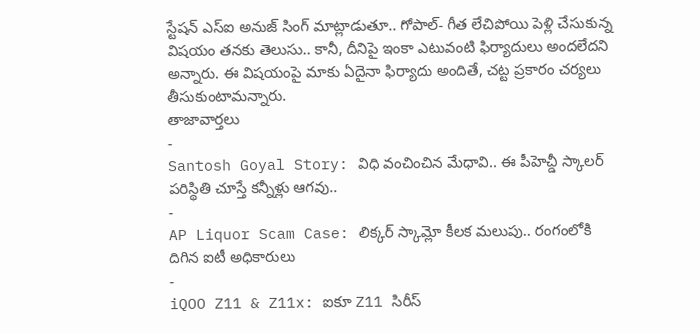స్టేషన్ ఎస్ఐ అనుజ్ సింగ్ మాట్లాడుతూ.. గోపాల్- గీత లేచిపోయి పెళ్లి చేసుకున్న విషయం తనకు తెలుసు.. కానీ, దీనిపై ఇంకా ఎటువంటి ఫిర్యాదులు అందలేదని అన్నారు. ఈ విషయంపై మాకు ఏదైనా ఫిర్యాదు అందితే, చట్ట ప్రకారం చర్యలు తీసుకుంటామన్నారు.
తాజావార్తలు
-
Santosh Goyal Story: విధి వంచించిన మేధావి.. ఈ పీహెచ్డీ స్కాలర్ పరిస్థితి చూస్తే కన్నీళ్లు ఆగవు..
-
AP Liquor Scam Case: లిక్కర్ స్కామ్లో కీలక మలుపు.. రంగంలోకి దిగిన ఐటీ అధికారులు
-
iQOO Z11 & Z11x: ఐకూ Z11 సిరీస్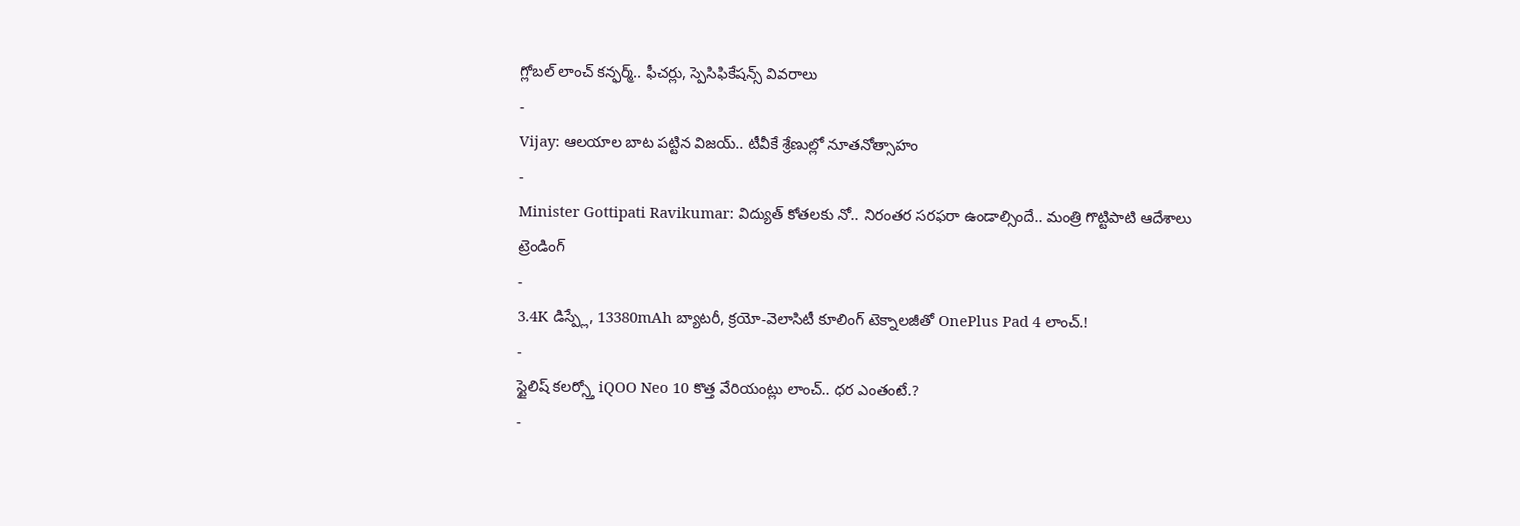గ్లోబల్ లాంచ్ కన్ఫర్మ్.. ఫీచర్లు, స్పెసిఫికేషన్స్ వివరాలు
-
Vijay: ఆలయాల బాట పట్టిన విజయ్.. టీవీకే శ్రేణుల్లో నూతనోత్సాహం
-
Minister Gottipati Ravikumar: విద్యుత్ కోతలకు నో.. నిరంతర సరఫరా ఉండాల్సిందే.. మంత్రి గొట్టిపాటి ఆదేశాలు
ట్రెండింగ్
-
3.4K డిస్ప్లే, 13380mAh బ్యాటరీ, క్రయో-వెలాసిటీ కూలింగ్ టెక్నాలజీతో OnePlus Pad 4 లాంచ్.!
-
స్టైలిష్ కలర్స్తో iQOO Neo 10 కొత్త వేరియంట్లు లాంచ్.. ధర ఎంతంటే.?
-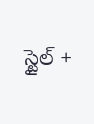స్టైల్ +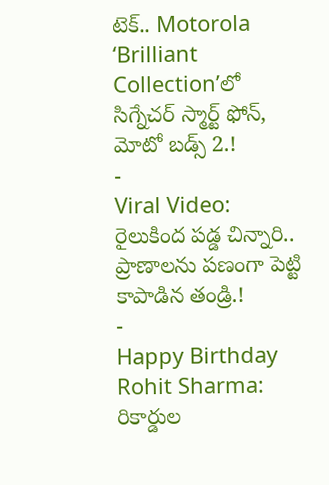టెక్.. Motorola ‘Brilliant Collection’లో సిగ్నేచర్ స్మార్ట్ ఫోన్, మోటో బడ్స్ 2.!
-
Viral Video: రైలుకింద పడ్డ చిన్నారి.. ప్రాణాలను పణంగా పెట్టి కాపాడిన తండ్రి.!
-
Happy Birthday Rohit Sharma: రికార్డుల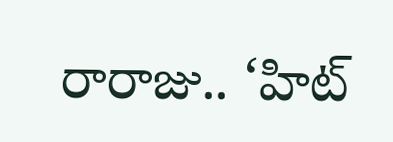రారాజు.. ‘హిట్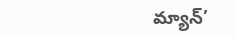మ్యాన్’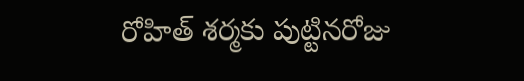రోహిత్ శర్మకు పుట్టినరోజు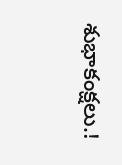శుభాకంక్షలు.!